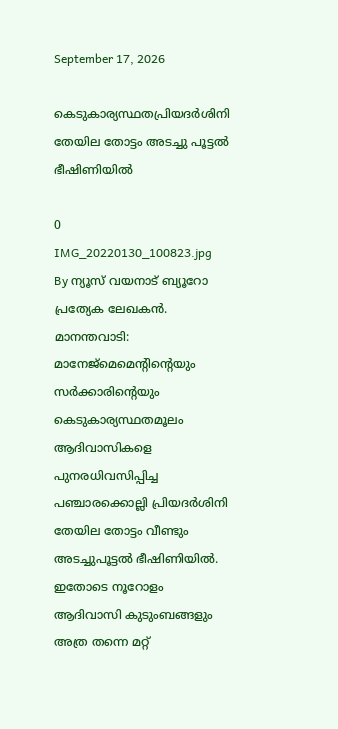September 17, 2026

കെടുകാര്യസ്ഥതപ്രിയദർശിനി തേയില തോട്ടം അടച്ചു പൂട്ടൽ ഭീഷിണിയിൽ

0
IMG_20220130_100823.jpg
By ന്യൂസ് വയനാട് ബ്യൂറോ
പ്രത്യേക ലേഖകൻ.
മാനന്തവാടി: മാനേജ്മെമെൻ്റിൻ്റെയും സർക്കാരിൻ്റെയും കെടുകാര്യസ്ഥതമൂലം ആദിവാസികളെ പുനരധിവസിപ്പിച്ച പഞ്ചാരക്കൊല്ലി പ്രിയദർശിനി തേയില തോട്ടം വീണ്ടും അടച്ചുപൂട്ടൽ ഭീഷിണിയിൽ.
ഇതോടെ നൂറോളം ആദിവാസി കുടുംബങ്ങളും അത്ര തന്നെ മറ്റ്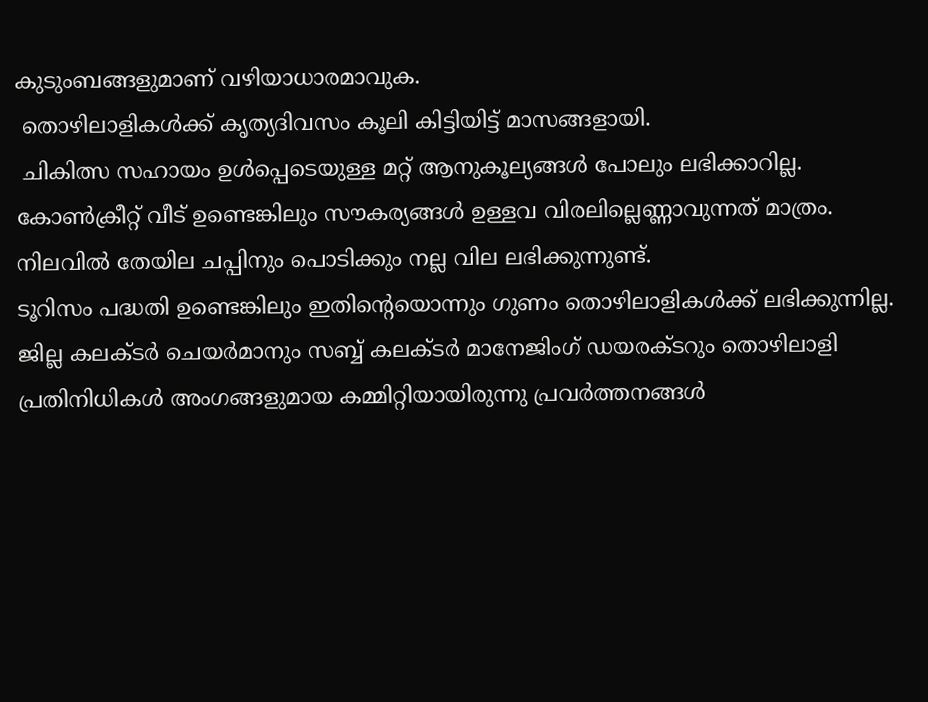കുടുംബങ്ങളുമാണ് വഴിയാധാരമാവുക.
 തൊഴിലാളികൾക്ക് കൃത്യദിവസം കൂലി കിട്ടിയിട്ട് മാസങ്ങളായി.
 ചികിത്സ സഹായം ഉൾപ്പെടെയുള്ള മറ്റ് ആനുകൂല്യങ്ങൾ പോലും ലഭിക്കാറില്ല.
കോൺക്രീറ്റ് വീട് ഉണ്ടെങ്കിലും സൗകര്യങ്ങൾ ഉള്ളവ വിരലില്ലെണ്ണാവുന്നത് മാത്രം.
നിലവിൽ തേയില ചപ്പിനും പൊടിക്കും നല്ല വില ലഭിക്കുന്നുണ്ട്.
ടൂറിസം പദ്ധതി ഉണ്ടെങ്കിലും ഇതിൻ്റെയൊന്നും ഗുണം തൊഴിലാളികൾക്ക് ലഭിക്കുന്നില്ല.
ജില്ല കലക്ടർ ചെയർമാനും സബ്ബ് കലക്ടർ മാനേജിംഗ് ഡയരക്ടറും തൊഴിലാളി പ്രതിനിധികൾ അംഗങ്ങളുമായ കമ്മിറ്റിയായിരുന്നു പ്രവർത്തനങ്ങൾ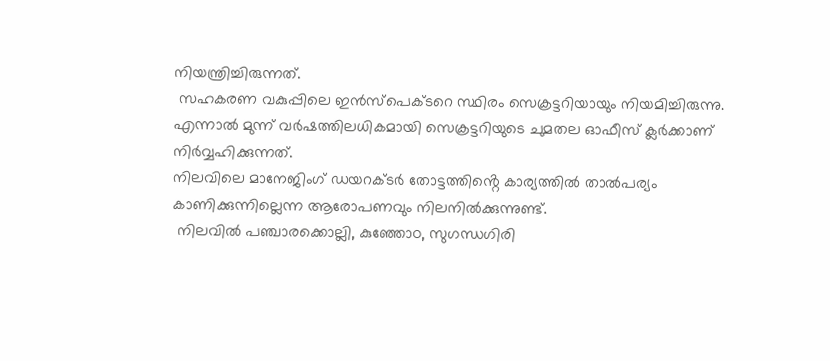നിയന്ത്രിച്ചിരുന്നത്.
 സഹകരണ വകുപ്പിലെ ഇൻസ്പെക്ടറെ സ്ഥിരം സെക്രട്ടറിയായും നിയമിച്ചിരുന്നു.
എന്നാൽ മുന്ന് വർഷത്തിലധികമായി സെക്രട്ടറിയുടെ ചുമതല ഓഫീസ് ക്ലർക്കാണ് നിർവ്വഹിക്കുന്നത്.
നിലവിലെ മാനേജിംഗ് ഡയറക്ടർ തോട്ടത്തിൻ്റെ കാര്യത്തിൽ താൽപര്യം കാണിക്കുന്നില്ലെന്ന ആരോപണവും നിലനിൽക്കുന്നുണ്ട്.
 നിലവിൽ പഞ്ചാരക്കൊല്ലി, കുഞ്ഞോo, സുഗന്ധഗിരി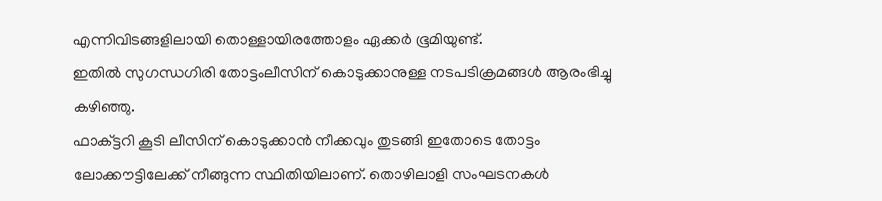എന്നിവിടങ്ങളിലായി തൊള്ളായിരത്തോളം ഏക്കർ ഭൂമിയുണ്ട്.
ഇതിൽ സുഗന്ധഗിരി തോട്ടംലീസിന് കൊടുക്കാനുള്ള നടപടിക്രമങ്ങൾ ആരംഭിച്ചു കഴിഞ്ഞു.
ഫാക്ട്ടറി കൂടി ലീസിന് കൊടുക്കാൻ നീക്കവും തുടങ്ങി ഇതോടെ തോട്ടം ലോക്കൗട്ടിലേക്ക് നീങ്ങുന്ന സ്ഥിതിയിലാണ്. തൊഴിലാളി സംഘടനകൾ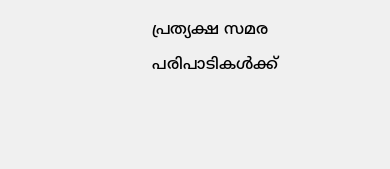പ്രത്യക്ഷ സമര പരിപാടികൾക്ക്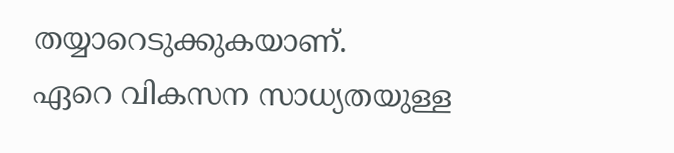തയ്യാറെടുക്കുകയാണ്.
ഏറെ വികസന സാധ്യതയുള്ള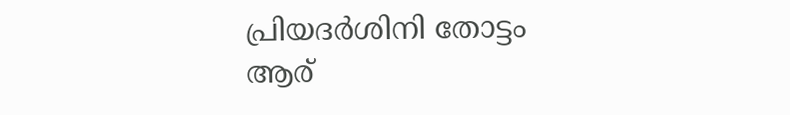പ്രിയദർശിനി തോട്ടം ആര്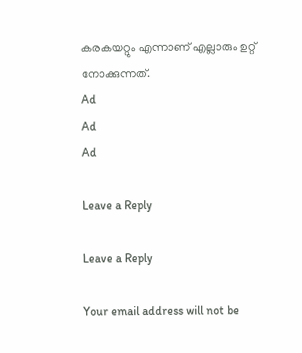കരകയറ്റും എന്നാണ് എല്ലാരും ഉറ്റ് നോക്കുന്നത്.
Ad
Ad
Ad

Leave a Reply

Leave a Reply

Your email address will not be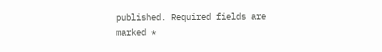published. Required fields are marked *